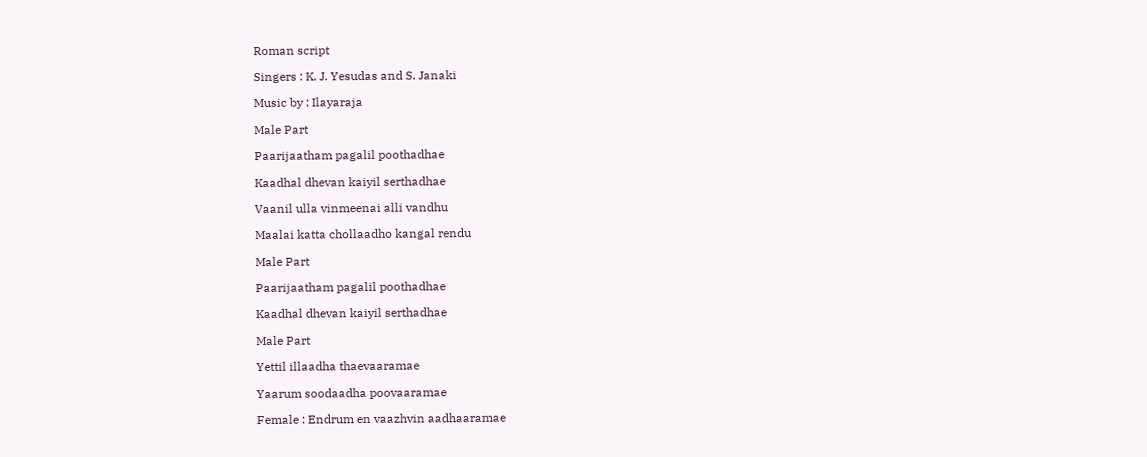Roman script

Singers : K. J. Yesudas and S. Janaki

Music by : Ilayaraja

Male Part

Paarijaatham pagalil poothadhae

Kaadhal dhevan kaiyil serthadhae

Vaanil ulla vinmeenai alli vandhu

Maalai katta chollaadho kangal rendu

Male Part

Paarijaatham pagalil poothadhae

Kaadhal dhevan kaiyil serthadhae

Male Part

Yettil illaadha thaevaaramae

Yaarum soodaadha poovaaramae

Female : Endrum en vaazhvin aadhaaramae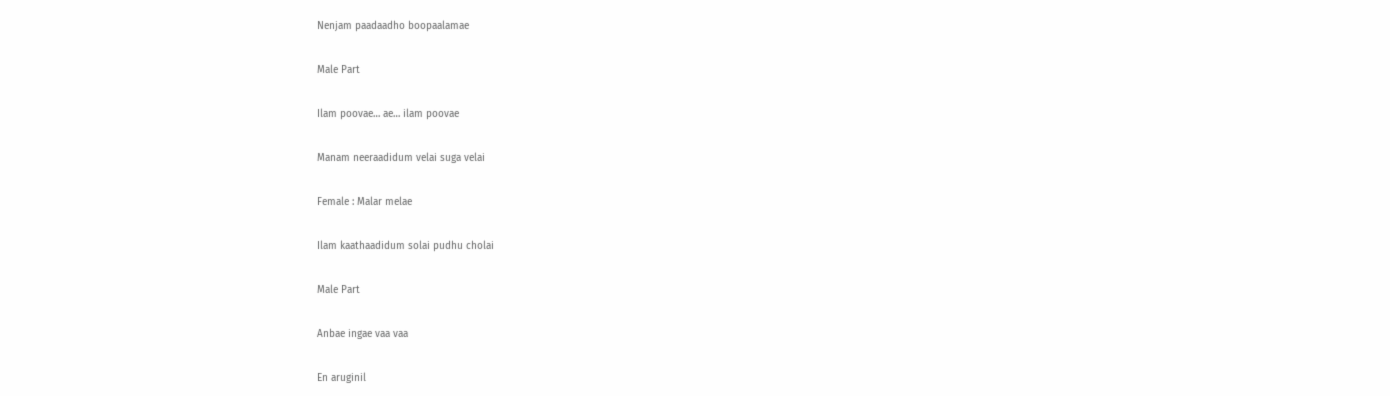Nenjam paadaadho boopaalamae

Male Part

Ilam poovae… ae… ilam poovae

Manam neeraadidum velai suga velai

Female : Malar melae

Ilam kaathaadidum solai pudhu cholai

Male Part

Anbae ingae vaa vaa

En aruginil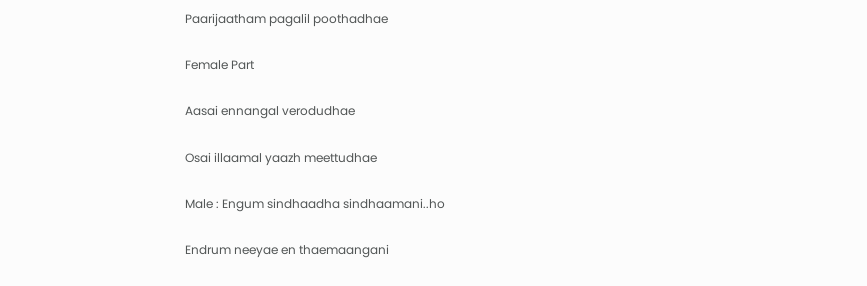Paarijaatham pagalil poothadhae

Female Part

Aasai ennangal verodudhae

Osai illaamal yaazh meettudhae

Male : Engum sindhaadha sindhaamani..ho

Endrum neeyae en thaemaangani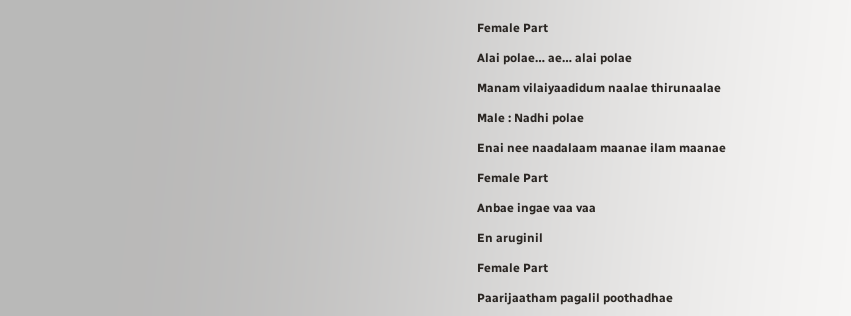Female Part

Alai polae… ae… alai polae

Manam vilaiyaadidum naalae thirunaalae

Male : Nadhi polae

Enai nee naadalaam maanae ilam maanae

Female Part

Anbae ingae vaa vaa

En aruginil

Female Part

Paarijaatham pagalil poothadhae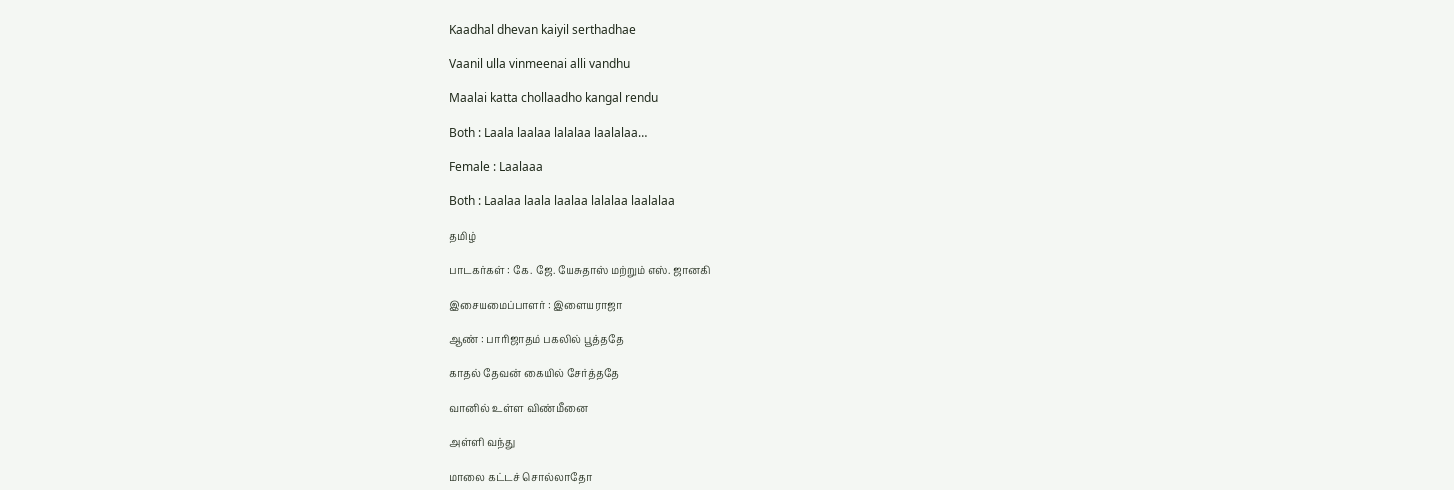Kaadhal dhevan kaiyil serthadhae

Vaanil ulla vinmeenai alli vandhu

Maalai katta chollaadho kangal rendu

Both : Laala laalaa lalalaa laalalaa…

Female : Laalaaa

Both : Laalaa laala laalaa lalalaa laalalaa

தமிழ்

பாடகர்கள் : கே. ஜே. யேசுதாஸ் மற்றும் எஸ். ஜானகி

இசையமைப்பாளர் : இளையராஜா

ஆண் : பாரிஜாதம் பகலில் பூத்ததே

காதல் தேவன் கையில் சேர்த்ததே

வானில் உள்ள விண்மீனை

அள்ளி வந்து

மாலை கட்டச் சொல்லாதோ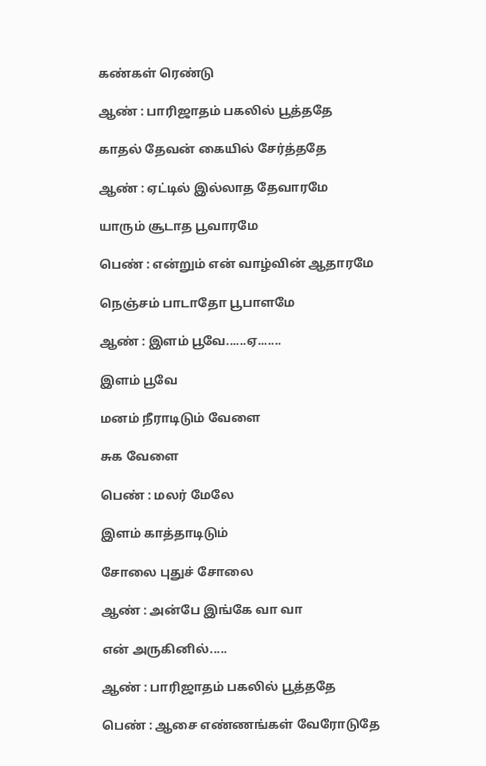கண்கள் ரெண்டு

ஆண் : பாரிஜாதம் பகலில் பூத்ததே

காதல் தேவன் கையில் சேர்த்ததே

ஆண் : ஏட்டில் இல்லாத தேவாரமே

யாரும் சூடாத பூவாரமே

பெண் : என்றும் என் வாழ்வின் ஆதாரமே

நெஞ்சம் பாடாதோ பூபாளமே

ஆண் : இளம் பூவே......ஏ.......

இளம் பூவே

மனம் நீராடிடும் வேளை

சுக வேளை

பெண் : மலர் மேலே

இளம் காத்தாடிடும்

சோலை புதுச் சோலை

ஆண் : அன்பே இங்கே வா வா

என் அருகினில்.....

ஆண் : பாரிஜாதம் பகலில் பூத்ததே

பெண் : ஆசை எண்ணங்கள் வேரோடுதே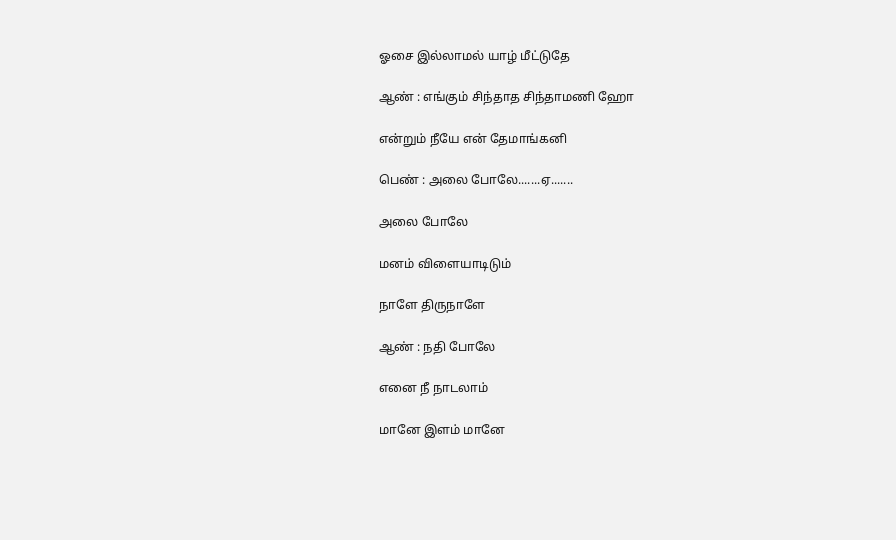ஓசை இல்லாமல் யாழ் மீட்டுதே

ஆண் : எங்கும் சிந்தாத சிந்தாமணி ஹோ

என்றும் நீயே என் தேமாங்கனி

பெண் : அலை போலே.......ஏ.......

அலை போலே

மனம் விளையாடிடும்

நாளே திருநாளே

ஆண் : நதி போலே

எனை நீ நாடலாம்

மானே இளம் மானே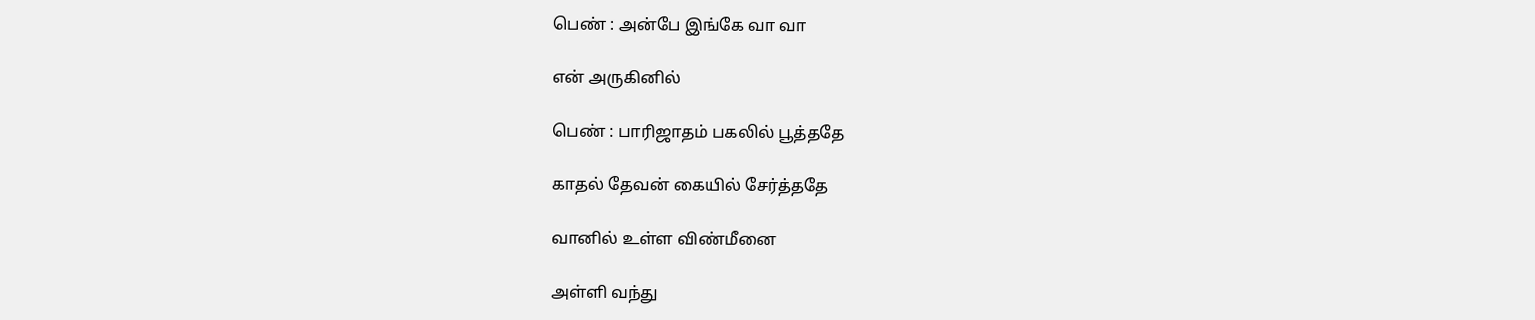பெண் : அன்பே இங்கே வா வா

என் அருகினில்

பெண் : பாரிஜாதம் பகலில் பூத்ததே

காதல் தேவன் கையில் சேர்த்ததே

வானில் உள்ள விண்மீனை

அள்ளி வந்து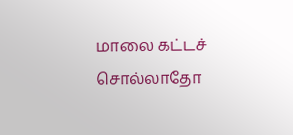மாலை கட்டச் சொல்லாதோ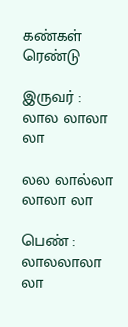கண்கள் ரெண்டு

இருவர் : லால லாலா லா

லல லால்லா லாலா லா

பெண் : லாலலாலா லா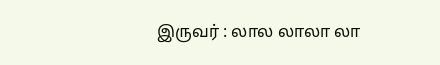இருவர் : லால லாலா லா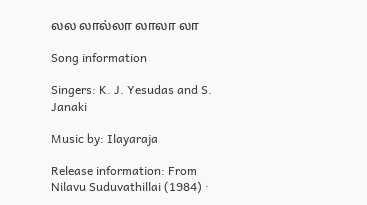லல லால்லா லாலா லா

Song information

Singers: K. J. Yesudas and S. Janaki

Music by: Ilayaraja

Release information: From Nilavu Suduvathillai (1984) ·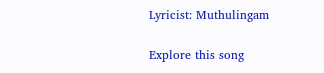Lyricist: Muthulingam

Explore this song